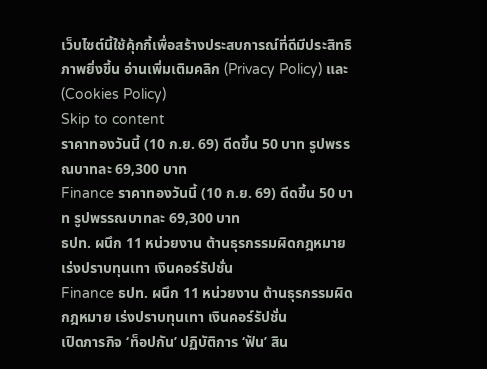เว็บไซต์นี้ใช้คุ้กกี้เพื่อสร้างประสบการณ์ที่ดีมีประสิทธิภาพยิ่งขี้น อ่านเพิ่มเติมคลิก (Privacy Policy) และ (Cookies Policy)
Skip to content
ราคาทองวันนี้ (10 ก.ย. 69) ดีดขึ้น 50 บาท รูปพรรณบาทละ 69,300 บาท
Finance ราคาทองวันนี้ (10 ก.ย. 69) ดีดขึ้น 50 บาท รูปพรรณบาทละ 69,300 บาท
ธปท. ผนึก 11 หน่วยงาน ต้านธุรกรรมผิดกฎหมาย เร่งปราบทุนเทา เงินคอร์รัปชั่น
Finance ธปท. ผนึก 11 หน่วยงาน ต้านธุรกรรมผิดกฎหมาย เร่งปราบทุนเทา เงินคอร์รัปชั่น
เปิดภารกิจ ‘ท็อปกัน’ ปฏิบัติการ ‘ฟัน’ สิน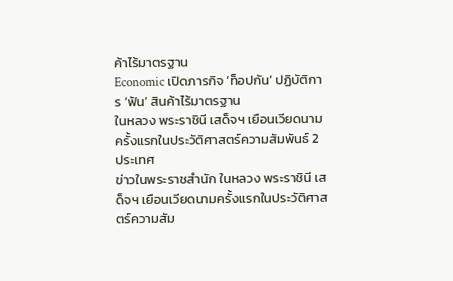ค้าไร้มาตรฐาน
Economic เปิดภารกิจ ‘ท็อปกัน’ ปฏิบัติการ ‘ฟัน’ สินค้าไร้มาตรฐาน
ในหลวง พระราชินี เสด็จฯ เยือนเวียดนามครั้งแรกในประวัติศาสตร์ความสัมพันธ์ 2 ประเทศ
ข่าวในพระราชสำนัก ในหลวง พระราชินี เสด็จฯ เยือนเวียดนามครั้งแรกในประวัติศาสตร์ความสัม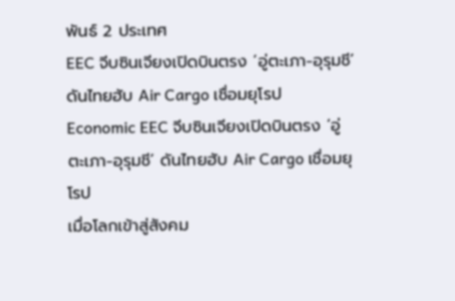พันธ์ 2 ประเทศ
EEC จีบซินเจียงเปิดบินตรง ‘อู่ตะเภา-อุรุมชี’ ดันไทยฮับ Air Cargo เชื่อมยุโรป
Economic EEC จีบซินเจียงเปิดบินตรง ‘อู่ตะเภา-อุรุมชี’ ดันไทยฮับ Air Cargo เชื่อมยุโรป
เมื่อโลกเข้าสู่สังคม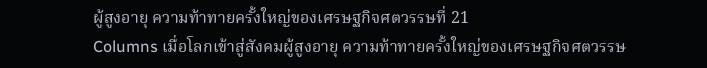ผู้สูงอายุ ความท้าทายครั้งใหญ่ของเศรษฐกิจศตวรรษที่ 21
Columns เมื่อโลกเข้าสู่สังคมผู้สูงอายุ ความท้าทายครั้งใหญ่ของเศรษฐกิจศตวรรษ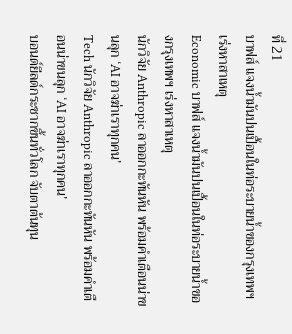ที่ 21
บาฟส์ แจงน้ำมันปนเปื้อนในท่อระบายน้ำของกรุงเทพฯ เร่งหาสาเหตุ
Economic บาฟส์ แจงน้ำมันปนเปื้อนในท่อระบายน้ำของกรุงเทพฯ เร่งหาสาเหตุ
นักวิจัย Anthropic ลาออกกะทันหัน พร้อมคำเตือนน่าขนลุก ‘AI อาจฆ่าเราทุกคน’
Tech นักวิจัย Anthropic ลาออกกะทันหัน พร้อมคำเตือนน่าขนลุก ‘AI อาจฆ่าเราทุกคน’
บอนด์ยีลด์กระชากขึ้นทั่วโลก จับตาต้นทุน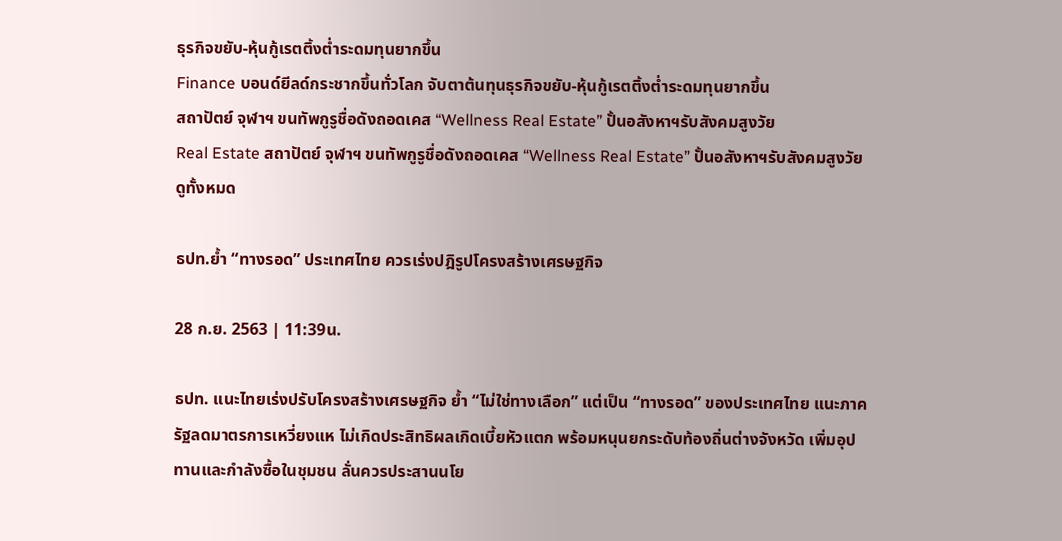ธุรกิจขยับ-หุ้นกู้เรตติ้งต่ำระดมทุนยากขึ้น
Finance บอนด์ยีลด์กระชากขึ้นทั่วโลก จับตาต้นทุนธุรกิจขยับ-หุ้นกู้เรตติ้งต่ำระดมทุนยากขึ้น
สถาปัตย์ จุฬาฯ ขนทัพกูรูชื่อดังถอดเคส “Wellness Real Estate” ปั้นอสังหาฯรับสังคมสูงวัย
Real Estate สถาปัตย์ จุฬาฯ ขนทัพกูรูชื่อดังถอดเคส “Wellness Real Estate” ปั้นอสังหาฯรับสังคมสูงวัย
ดูทั้งหมด

ธปท.ย้ำ “ทางรอด” ประเทศไทย ควรเร่งปฎิรูปโครงสร้างเศรษฐกิจ

28 ก.ย. 2563 | 11:39น.

ธปท. แนะไทยเร่งปรับโครงสร้างเศรษฐกิจ ย้ำ “ไม่ใช่ทางเลือก” แต่เป็น “ทางรอด” ของประเทศไทย แนะภาครัฐลดมาตรการเหวี่ยงแห ไม่เกิดประสิทธิผลเกิดเบี้ยหัวแตก พร้อมหนุนยกระดับท้องถิ่นต่างจังหวัด เพิ่มอุปทานและกำลังซื้อในชุมชน ลั่นควรประสานนโย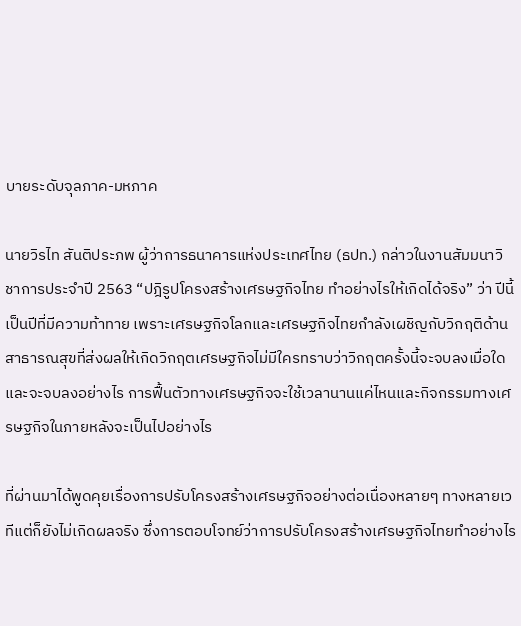บายระดับจุลภาค-มหภาค

นายวิรไท สันติประภพ ผู้ว่าการธนาคารแห่งประเทศไทย (ธปท.) กล่าวในงานสัมมนาวิชาการประจำปี 2563 “ปฎิรูปโครงสร้างเศรษฐกิจไทย ทำอย่างไรให้เกิดได้จริง” ว่า ปีนี้เป็นปีที่มีความท้าทาย เพราะเศรษฐกิจโลกและเศรษฐกิจไทยกำลังเผชิญกับวิกฤติด้านสาธารณสุขที่ส่งผลให้เกิดวิกฤตเศรษฐกิจไม่มีใครทราบว่าวิกฤตครั้งนี้จะจบลงเมื่อใด และจะจบลงอย่างไร การฟื้นตัวทางเศรษฐกิจจะใช้เวลานานแค่ไหนและกิจกรรมทางเศรษฐกิจในภายหลังจะเป็นไปอย่างไร

ที่ผ่านมาได้พูดคุยเรื่องการปรับโครงสร้างเศรษฐกิจอย่างต่อเนื่องหลายๆ ทางหลายเวทีแต่ก็ยังไม่เกิดผลจริง ซึ่งการตอบโจทย์ว่าการปรับโครงสร้างเศรษฐกิจไทยทำอย่างไร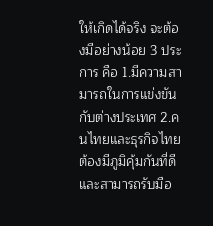ให้เกิดได้จริง จะต้องมีอย่างน้อย 3 ประการ คือ 1.มีความสามารถในการแข่งขันกับต่างประเทศ 2.คนไทยและธุรกิจไทยต้องมีภูมิคุ้มกันที่ดีและสามารถรับมือ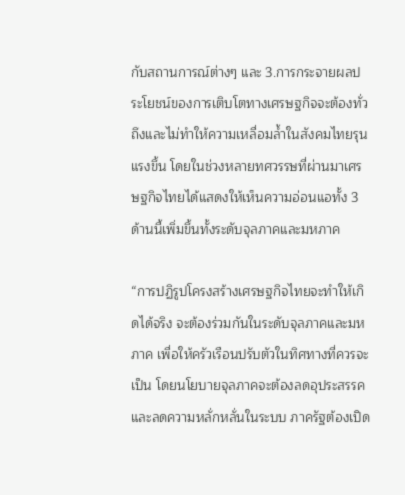กับสถานการณ์ต่างๆ และ 3.การกระจายผลประโยชน์ของการเติบโตทางเศรษฐกิจจะต้องทั่วถึงและไม่ทำให้ความเหลื่อมล้ำในสังคมไทยรุนแรงขึ้น โดยในช่วงหลายทศวรรษที่ผ่านมาเศรษฐกิจไทยได้แสดงให้เห็นความอ่อนแอทั้ง 3 ด้านนี้เพิ่มขึ้นทั้งระดับจุลภาคและมหภาค

“การปฏิรูปโครงสร้างเศรษฐกิจไทยจะทำให้เกิดได้จริง จะต้องร่วมกันในระดับจุลภาคและมหภาค เพื่อให้ครัวเรือนปรับตัวในทิศทางที่ควรจะเป็น โดยนโยบายจุลภาคจะต้องลดอุประสรรคและลดความหลั่กหลั่นในระบบ ภาครัฐต้องเปิด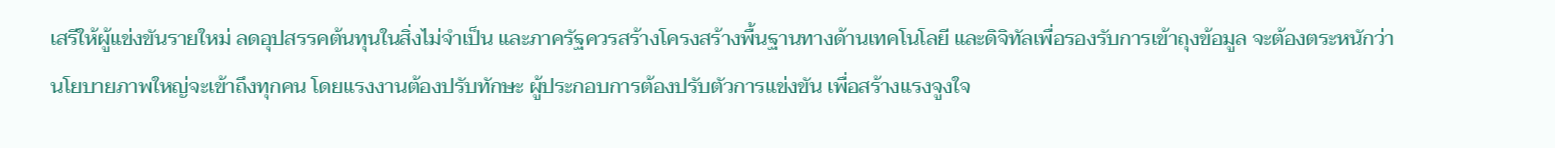เสรีให้ผู้แข่งขันรายใหม่ ลดอุปสรรคต้นทุนในสิ่งไม่จำเป็น และภาครัฐควรสร้างโครงสร้างพื้นฐานทางด้านเทคโนโลยี และดิจิทัลเพื่อรองรับการเข้าถุงข้อมูล จะต้องตระหนักว่านโยบายภาพใหญ่จะเข้าถึงทุกคน โดยแรงงานต้องปรับทักษะ ผู้ประกอบการต้องปรับตัวการแข่งขัน เพื่อสร้างแรงจูงใจ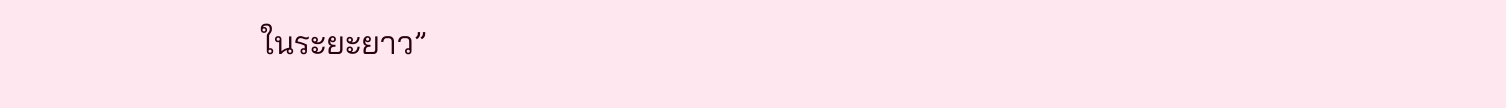ในระยะยาว”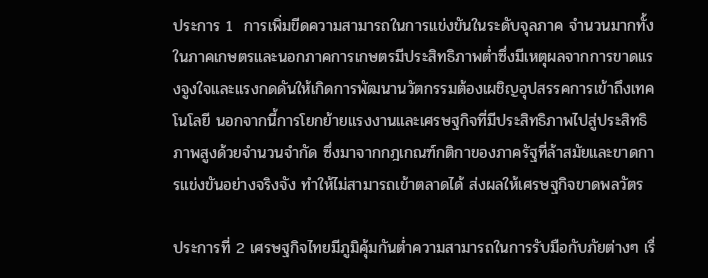ประการ 1  การเพิ่มขีดความสามารถในการแข่งขันในระดับจุลภาค จำนวนมากทั้งในภาคเกษตรและนอกภาคการเกษตรมีประสิทธิภาพต่ำซึ่งมีเหตุผลจากการขาดแรงจูงใจและแรงกดดันให้เกิดการพัฒนานวัตกรรมต้องเผชิญอุปสรรคการเข้าถึงเทคโนโลยี นอกจากนี้การโยกย้ายแรงงานและเศรษฐกิจที่มีประสิทธิภาพไปสู่ประสิทธิภาพสูงด้วยจำนวนจำกัด ซึ่งมาจากกฎเกณฑ์กติกาของภาครัฐที่ล้าสมัยและขาดการแข่งขันอย่างจริงจัง ทำให้ไม่สามารถเข้าตลาดได้ ส่งผลให้เศรษฐกิจขาดพลวัตร

ประการที่ 2 เศรษฐกิจไทยมีภูมิคุ้มกันต่ำความสามารถในการรับมือกับภัยต่างๆ เรื่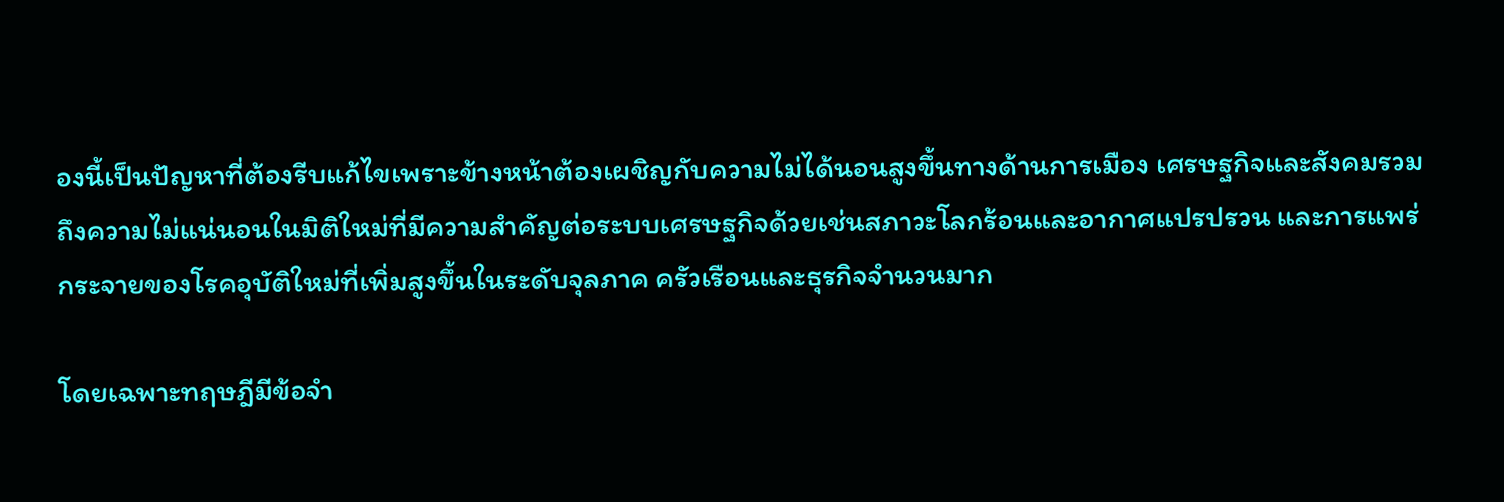องนี้เป็นปัญหาที่ต้องรีบแก้ไขเพราะข้างหน้าต้องเผชิญกับความไม่ได้นอนสูงขึ้นทางด้านการเมือง เศรษฐกิจและสังคมรวมถึงความไม่แน่นอนในมิติใหม่ที่มีความสำคัญต่อระบบเศรษฐกิจด้วยเช่นสภาวะโลกร้อนและอากาศแปรปรวน และการแพร่กระจายของโรคอุบัติใหม่ที่เพิ่มสูงขึ้นในระดับจุลภาค ครัวเรือนและธุรกิจจำนวนมาก

โดยเฉพาะทฤษฎีมีข้อจำ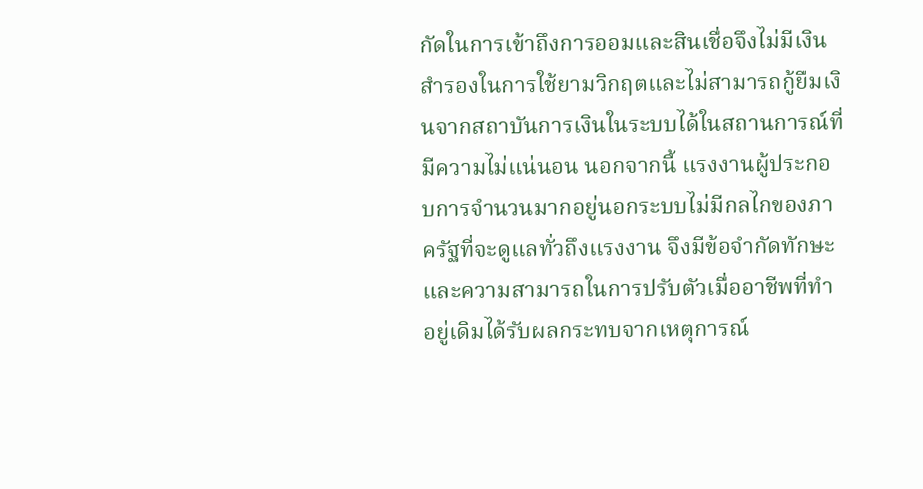กัดในการเข้าถึงการออมและสินเชื่อจึงไม่มีเงินสำรองในการใช้ยามวิกฤตและไม่สามารถกู้ยืมเงินจากสถาบันการเงินในระบบได้ในสถานการณ์ที่มีความไม่แน่นอน นอกจากนี้ แรงงานผู้ประกอบการจำนวนมากอยู่นอกระบบไม่มีกลไกของภาครัฐที่จะดูแลทั่วถึงแรงงาน จึงมีข้อจำกัดทักษะและความสามารถในการปรับตัวเมื่ออาชีพที่ทําอยู่เดิมได้รับผลกระทบจากเหตุการณ์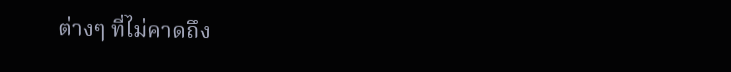ต่างๆ ที่ไม่คาดถึง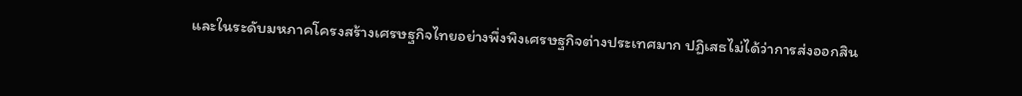และในระดับมหภาคโครงสร้างเศรษฐกิจไทยอย่างพึ่งพิงเศรษฐกิจต่างประเทศมาก ปฏิเสธไม่ได้ว่าการส่งออกสิน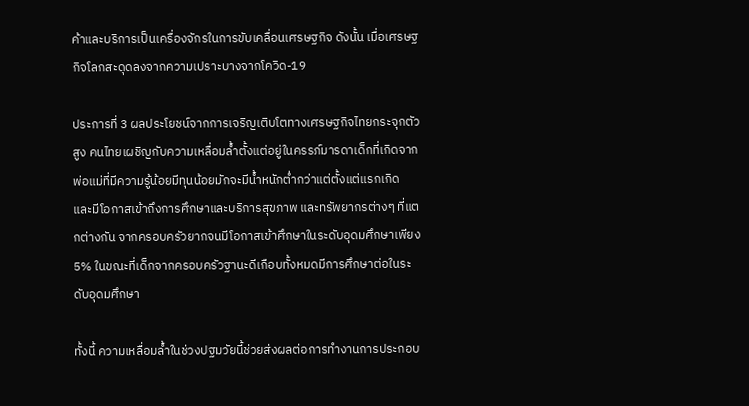ค้าและบริการเป็นเครื่องจักรในการขับเคลื่อนเศรษฐกิจ ดังนั้น เมื่อเศรษฐกิจโลกสะดุดลงจากความเปราะบางจากโควิด-19

ประการที่ 3 ผลประโยชน์จากการเจริญเติบโตทางเศรษฐกิจไทยกระจุกตัวสูง คนไทยเผชิญกับความเหลื่อมล้ำตั้งแต่อยู่ในครรภ์มารดาเด็กที่เกิดจากพ่อแม่ที่มีความรู้น้อยมีทุนน้อยมักจะมีน้ำหนักต่ำกว่าแต่ตั้งแต่แรกเกิด และมีโอกาสเข้าถึงการศึกษาและบริการสุขภาพ และทรัพยากรต่างๆ ที่แตกต่างกัน จากครอบครัวยากจนมีโอกาสเข้าศึกษาในระดับอุดมศึกษาเพียง 5% ในขณะที่เด็กจากครอบครัวฐานะดีเกือบทั้งหมดมีการศึกษาต่อในระดับอุดมศึกษา

ทั้งนี้ ความเหลื่อมล้ำในช่วงปฐมวัยนี้ช่วยส่งผลต่อการทำงานการประกอบ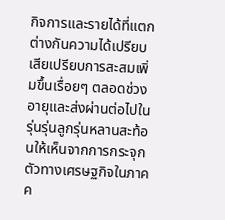กิจการและรายได้ที่แตกต่างกันความได้เปรียบเสียเปรียบการสะสมเพิ่มขึ้นเรื่อยๆ ตลอดช่วงอายุและส่งผ่านต่อไปในรุ่นรุ่นลูกรุ่นหลานสะท้อนให้เห็นจากการกระจุกตัวทางเศรษฐกิจในภาคค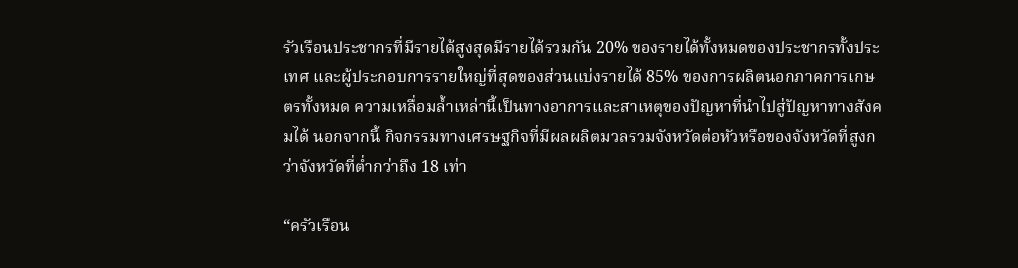รัวเรือนประชากรที่มีรายได้สูงสุดมีรายได้รวมกัน 20% ของรายได้ทั้งหมดของประชากรทั้งประเทศ และผู้ประกอบการรายใหญ่ที่สุดของส่วนแบ่งรายได้ 85% ของการผลิตนอกภาคการเกษตรทั้งหมด ความเหลื่อมล้ำเหล่านี้เป็นทางอาการและสาเหตุของปัญหาที่นำไปสู่ปัญหาทางสังคมได้ นอกจากนี้ กิจกรรมทางเศรษฐกิจที่มีผลผลิตมวลรวมจังหวัดต่อหัวหรือของจังหวัดที่สูงกว่าจังหวัดที่ต่ำกว่าถึง 18 เท่า

“ครัวเรือน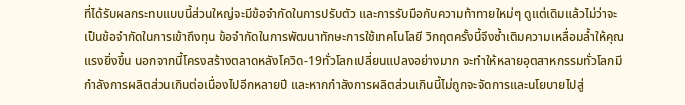ที่ได้รับผลกระทบแบบนี้ส่วนใหญ่จะมีข้อจำกัดในการปรับตัว และการรับมือกับความท้าทายใหม่ๆ ดูแต่เดิมแล้วไม่ว่าจะเป็นข้อจำกัดในการเข้าถึงทุน ข้อจำกัดในการพัฒนาทักษะการใช้เทคโนโลยี วิกฤตครั้งนี้จึงซ้ำเติมความเหลื่อมล้ำให้คุณแรงยิ่งขึ้น นอกจากนี้โครงสร้างตลาดหลังโควิด-19ทั่วโลกเปลี่ยนแปลงอย่างมาก จะทำให้หลายอุตสาหกรรมทั่วโลกมีกำลังการผลิตส่วนเกินต่อเนื่องไปอีกหลายปี และหากกำลังการผลิตส่วนเกินนี้ไม่ถูกจะจัดการและนโยบายไปสู่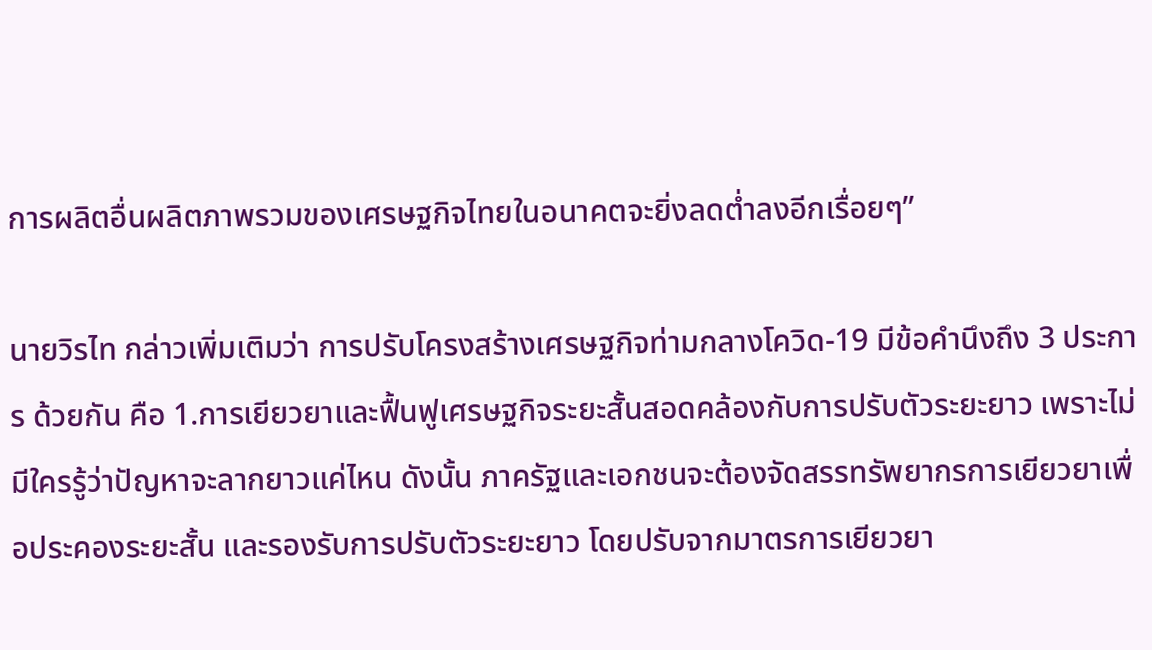การผลิตอื่นผลิตภาพรวมของเศรษฐกิจไทยในอนาคตจะยิ่งลดต่ำลงอีกเรื่อยๆ”

นายวิรไท กล่าวเพิ่มเติมว่า การปรับโครงสร้างเศรษฐกิจท่ามกลางโควิด-19 มีข้อคำนึงถึง 3 ประการ ด้วยกัน คือ 1.การเยียวยาและฟื้นฟูเศรษฐกิจระยะสั้นสอดคล้องกับการปรับตัวระยะยาว เพราะไม่มีใครรู้ว่าปัญหาจะลากยาวแค่ไหน ดังนั้น ภาครัฐและเอกชนจะต้องจัดสรรทรัพยากรการเยียวยาเพื่อประคองระยะสั้น และรองรับการปรับตัวระยะยาว โดยปรับจากมาตรการเยียวยา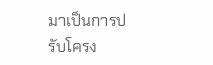มาเป็นการปรับโครง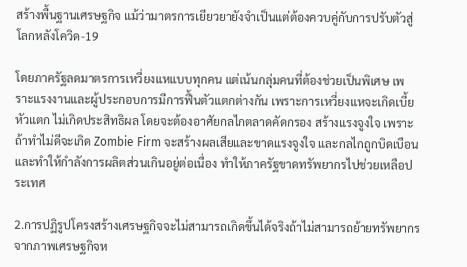สร้างพื้นฐานเศรษฐกิจ แม้ว่ามาตรการเยียวยายังจำเป็นแต่ต้องควบคู่กับการปรับตัวสู่โลกหลังโควิด-19

โดยภาครัฐลดมาตรการเหวี่ยงแหแบบทุกคน แต่เน้นกลุ่มคนที่ต้องช่วยเป็นพิเศษ เพราะแรงงานและผู้ประกอบการมีการฟื้นตัวแตกต่างกัน เพราะการเหวี่ยงแหจะเกิดเบี้ยหัวแตก ไม่เกิดประสิทธิผล โดยจะต้องอาศัยกลไกตลาดคัดกรอง สร้างแรงจูงใจ เพราะถ้าทำไม่ดีจะเกิด Zombie Firm จะสร้างผลเสียและขาดแรงจูงใจ และกลไกถูกบิดเบือน และทำให้กำลังการผลิตส่วนเกินอยู่ต่อเนื่อง ทำให้ภาครัฐขาดทรัพยากรไปช่วยเหลือประเทศ

2.การปฏิรูปโครงสร้างเศรษฐกิจจะไม่สามารถเกิดขึ้นได้จริงถ้าไม่สามารถย้ายทรัพยากรจากภาพเศรษฐกิจห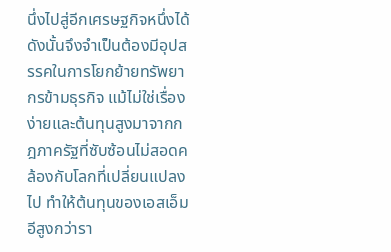นึ่งไปสู่อีกเศรษฐกิจหนึ่งได้ ดังนั้นจึงจำเป็นต้องมีอุปสรรคในการโยกย้ายทรัพยากรข้ามธุรกิจ แม้ไม่ใช่เรื่องง่ายและต้นทุนสูงมาจากกฎภาครัฐที่ซับซ้อนไม่สอดคล้องกับโลกที่เปลี่ยนแปลงไป ทำให้ต้นทุนของเอสเอ็มอีสูงกว่ารา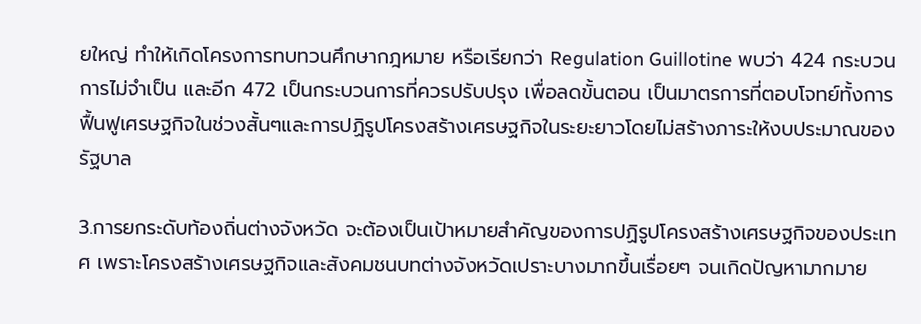ยใหญ่ ทำให้เกิดโครงการทบทวนศึกษากฎหมาย หรือเรียกว่า Regulation Guillotine พบว่า 424 กระบวนการไม่จำเป็น และอีก 472 เป็นกระบวนการที่ควรปรับปรุง เพื่อลดขั้นตอน เป็นมาตรการที่ตอบโจทย์ทั้งการฟื้นฟูเศรษฐกิจในช่วงสั้นๆและการปฏิรูปโครงสร้างเศรษฐกิจในระยะยาวโดยไม่สร้างภาระให้งบประมาณของรัฐบาล

3.การยกระดับท้องถิ่นต่างจังหวัด จะต้องเป็นเป้าหมายสำคัญของการปฏิรูปโครงสร้างเศรษฐกิจของประเทศ เพราะโครงสร้างเศรษฐกิจและสังคมชนบทต่างจังหวัดเปราะบางมากขึ้นเรื่อยๆ จนเกิดปัญหามากมาย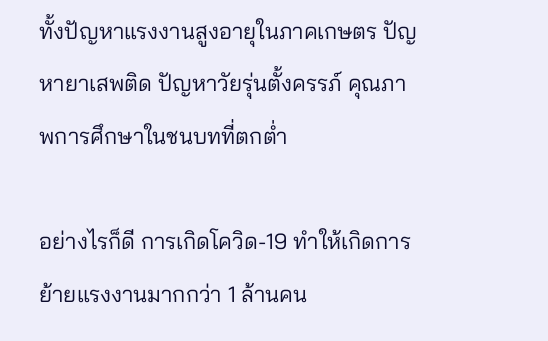ทั้งปัญหาแรงงานสูงอายุในภาคเกษตร ปัญหายาเสพติด ปัญหาวัยรุ่นตั้งครรภ์ คุณภาพการศึกษาในชนบทที่ตกต่ำ

อย่างไรก็ดี การเกิดโควิด-19 ทำให้เกิดการย้ายแรงงานมากกว่า 1 ล้านคน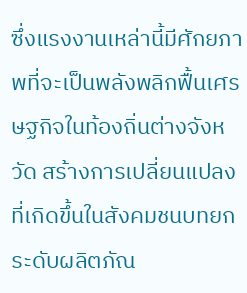ซึ่งแรงงานเหล่านี้มีศักยภาพที่จะเป็นพลังพลิกฟื้นเศรษฐกิจในท้องถิ่นต่างจังหวัด สร้างการเปลี่ยนแปลงที่เกิดขึ้นในสังคมชนบทยกระดับผลิตภัณ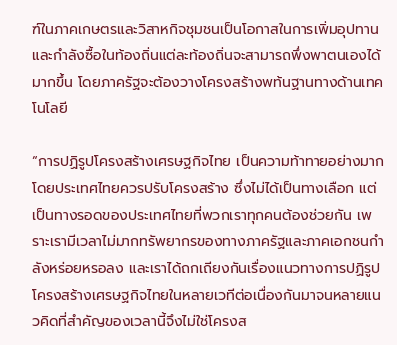ฑ์ในภาคเกษตรและวิสาหกิจชุมชนเป็นโอกาสในการเพิ่มอุปทานและกำลังซื้อในท้องถิ่นแต่ละท้องถิ่นจะสามารถพึ่งพาตนเองได้มากขึ้น โดยภาครัฐจะต้องวางโครงสร้างพท้นฐานทางด้านเทคโนโลยี

“การปฏิรูปโครงสร้างเศรษฐกิจไทย เป็นความท้าทายอย่างมาก โดยประเทศไทยควรปรับโครงสร้าง ซึ่งไม่ได้เป็นทางเลือก แต่เป็นทางรอดของประเทศไทยที่พวกเราทุกคนต้องช่วยกัน เพราะเรามีเวลาไม่มากทรัพยากรของทางภาครัฐและภาคเอกชนกำลังหร่อยหรอลง และเราได้ถกเถียงกันเรื่องแนวทางการปฏิรูปโครงสร้างเศรษฐกิจไทยในหลายเวทีต่อเนื่องกันมาจนหลายแนวคิดที่สำคัญของเวลานี้จึงไม่ใช่โครงส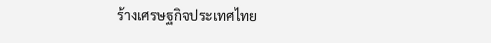ร้างเศรษฐกิจประเทศไทย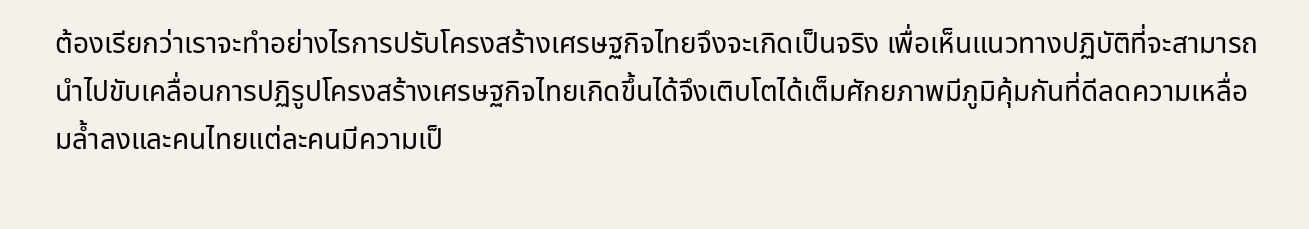ต้องเรียกว่าเราจะทำอย่างไรการปรับโครงสร้างเศรษฐกิจไทยจึงจะเกิดเป็นจริง เพื่อเห็นแนวทางปฏิบัติที่จะสามารถนำไปขับเคลื่อนการปฏิรูปโครงสร้างเศรษฐกิจไทยเกิดขึ้นได้จึงเติบโตได้เต็มศักยภาพมีภูมิคุ้มกันที่ดีลดความเหลื่อมล้ำลงและคนไทยแต่ละคนมีความเป็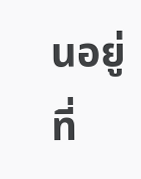นอยู่ที่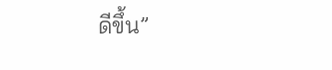ดีขึ้น”